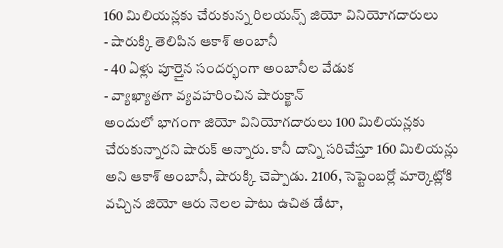160 మిలియన్లకు చేరుకున్న రిలయన్స్ జియో వినియోగదారులు
- షారుక్కి తెలిపిన ఆకాశ్ అంబానీ
- 40 ఏళ్లు పూర్తైన సందర్భంగా అంబానీల వేడుక
- వ్యాఖ్యాతగా వ్యవహరించిన షారుక్ఖాన్
అందులో భాగంగా జియో వినియోగదారులు 100 మిలియన్లకు చేరుకున్నారని షారుక్ అన్నారు. కానీ దాన్ని సరిచేస్తూ 160 మిలియన్లు అని ఆకాశ్ అంబానీ, షారుక్కి చెప్పాడు. 2106, సెప్టెంబర్లో మార్కెట్లోకి వచ్చిన జియో ఆరు నెలల పాటు ఉచిత డేటా,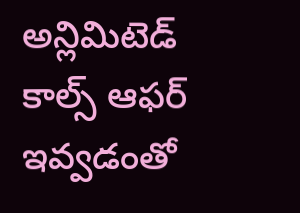అన్లిమిటెడ్ కాల్స్ ఆఫర్ ఇవ్వడంతో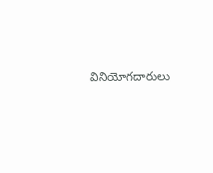వినియోగదారులు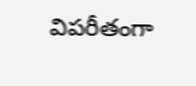విపరీతంగా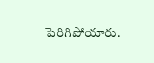పెరిగిపోయారు.